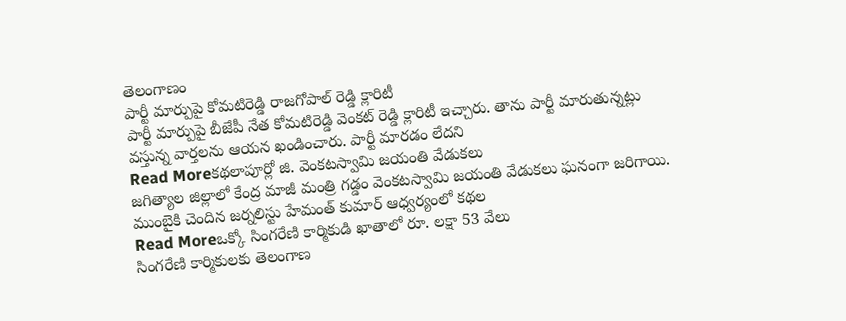తెలంగాణం
పార్టీ మార్పుపై కోమటిరెడ్డి రాజగోపాల్ రెడ్డి క్లారిటీ
పార్టీ మార్పుపై బీజేపీ నేత కోమటిరెడ్డి వెంకట్ రెడ్డి క్లారిటీ ఇచ్చారు. తాను పార్టీ మారుతున్నట్లు వస్తున్న వార్తలను ఆయన ఖండించారు. పార్టీ మారడం లేదని
Read Moreకథలాపూర్లో జి. వెంకటస్వామి జయంతి వేడుకలు
జగిత్యాల జిల్లాలో కేంద్ర మాజీ మంత్రి గడ్డం వెంకటస్వామి జయంతి వేడుకలు ఘనంగా జరిగాయి. ముంబైకి చెందిన జర్నలిస్టు హేమంత్ కుమార్ ఆధ్వర్యంలో కథల
Read Moreఒక్కో సింగరేణి కార్మికుడి ఖాతాలో రూ. లక్షా 53 వేలు
సింగరేణి కార్మికులకు తెలంగాణ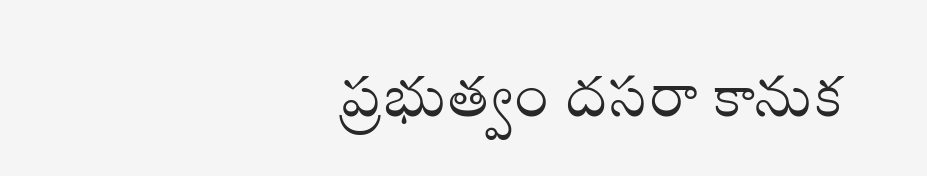ప్రభుత్వం దసరా కానుక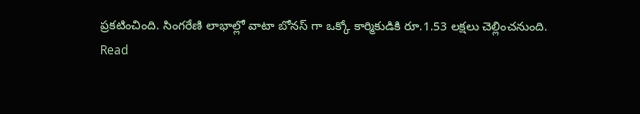ప్రకటించింది. సింగరేణి లాభాల్లో వాటా బోనస్ గా ఒక్కో కార్మికుడికి రూ.1.53 లక్షలు చెల్లించనుంది.
Read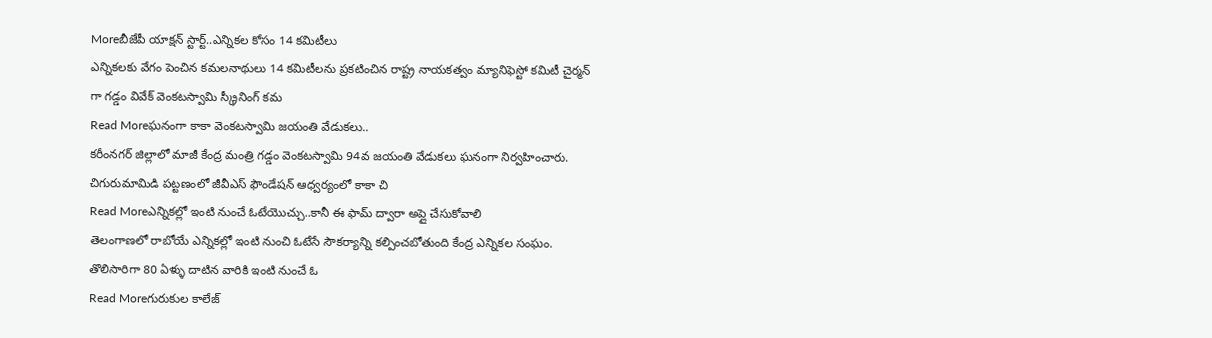Moreబీజేపీ యాక్షన్ స్టార్ట్..ఎన్నికల కోసం 14 కమిటీలు
ఎన్నికలకు వేగం పెంచిన కమలనాథులు 14 కమిటీలను ప్రకటించిన రాష్ట్ర నాయకత్వం మ్యానిఫెస్టో కమిటీ చైర్మన్ గా గడ్డం వివేక్ వెంకటస్వామి స్క్రీనింగ్ కమ
Read Moreఘనంగా కాకా వెంకటస్వామి జయంతి వేడుకలు..
కరీంనగర్ జిల్లాలో మాజీ కేంద్ర మంత్రి గడ్డం వెంకటస్వామి 94వ జయంతి వేడుకలు ఘనంగా నిర్వహించారు. చిగురుమామిడి పట్టణంలో జీవీఎస్ ఫౌండేషన్ ఆధ్వర్యంలో కాకా చి
Read Moreఎన్నికల్లో ఇంటి నుంచే ఓటేయొచ్చు..కానీ ఈ ఫామ్ ద్వారా అప్లై చేసుకోవాలి
తెలంగాణలో రాబోయే ఎన్నికల్లో ఇంటి నుంచి ఓటేసే సౌకర్యాన్ని కల్పించబోతుంది కేంద్ర ఎన్నికల సంఘం. తొలిసారిగా 80 ఏళ్ళు దాటిన వారికి ఇంటి నుంచే ఓ
Read Moreగురుకుల కాలేజ్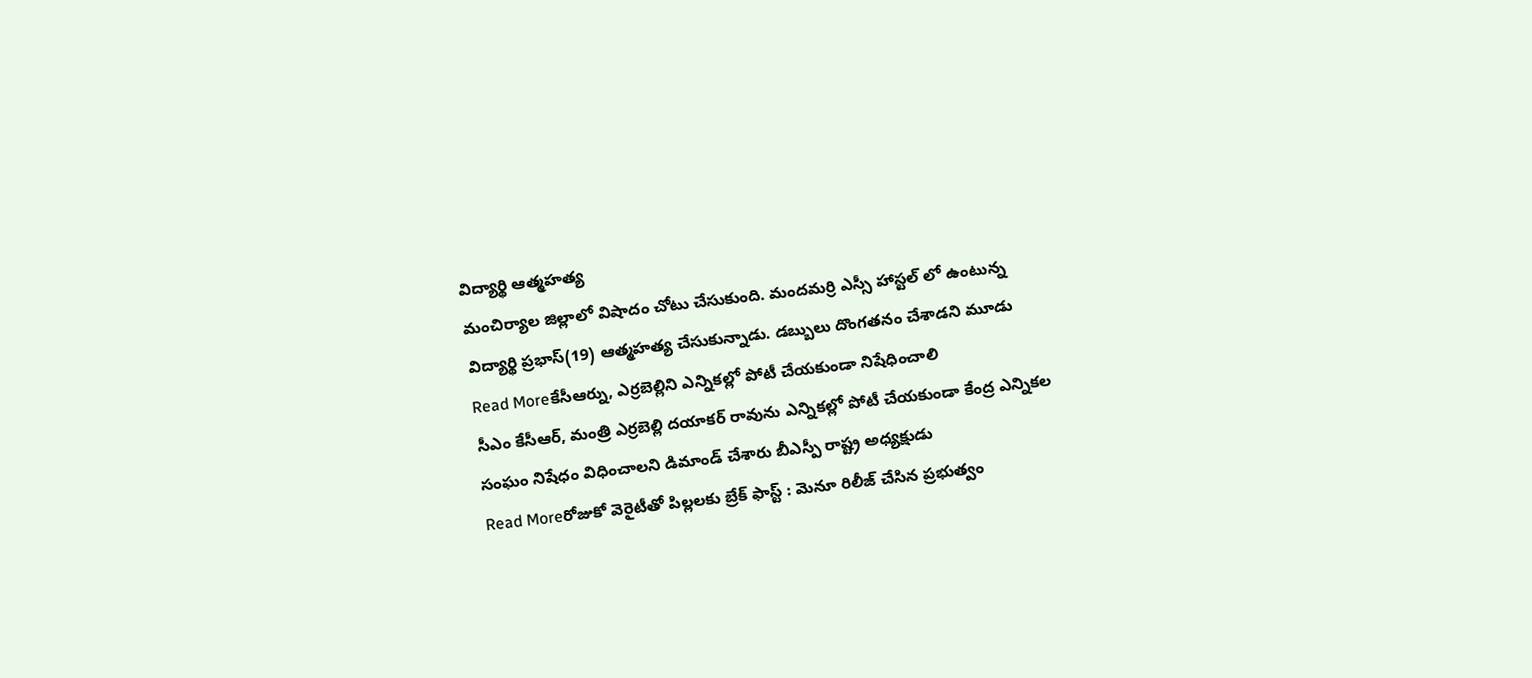విద్యార్థి ఆత్మహత్య
మంచిర్యాల జిల్లాలో విషాదం చోటు చేసుకుంది. మందమర్రి ఎస్సీ హాస్టల్ లో ఉంటున్న విద్యార్థి ప్రభాస్(19) ఆత్మహత్య చేసుకున్నాడు. డబ్బులు దొంగతనం చేశాడని మూడు
Read Moreకేసీఆర్ను, ఎర్రబెల్లిని ఎన్నికల్లో పోటీ చేయకుండా నిషేధించాలి
సీఎం కేసీఆర్, మంత్రి ఎర్రబెల్లి దయాకర్ రావును ఎన్నికల్లో పోటీ చేయకుండా కేంద్ర ఎన్నికల సంఘం నిషేధం విధించాలని డిమాండ్ చేశారు బీఎస్పీ రాష్ట్ర అధ్యక్షుడు
Read Moreరోజుకో వెరైటీతో పిల్లలకు బ్రేక్ ఫాస్ట్ : మెనూ రిలీజ్ చేసిన ప్రభుత్వం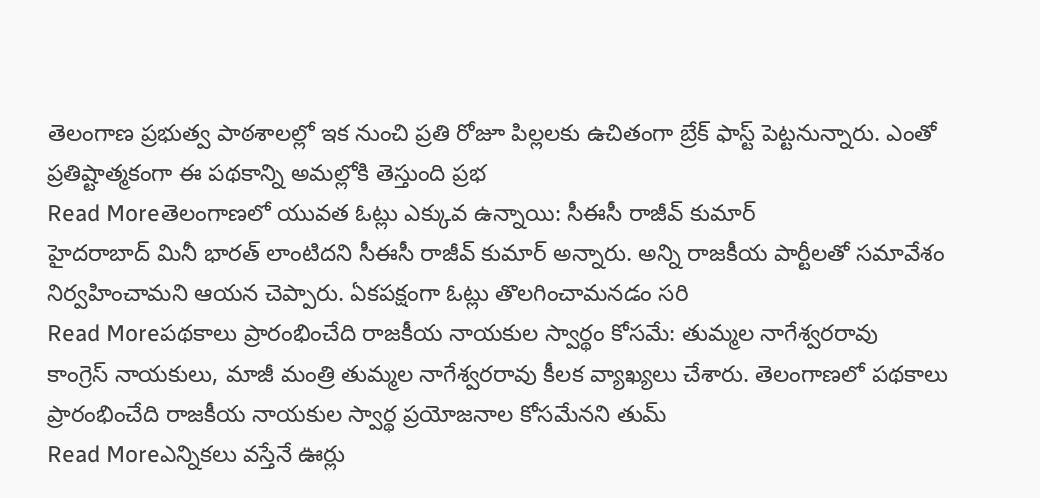తెలంగాణ ప్రభుత్వ పాఠశాలల్లో ఇక నుంచి ప్రతి రోజూ పిల్లలకు ఉచితంగా బ్రేక్ ఫాస్ట్ పెట్టనున్నారు. ఎంతో ప్రతిష్టాత్మకంగా ఈ పథకాన్ని అమల్లోకి తెస్తుంది ప్రభ
Read Moreతెలంగాణలో యువత ఓట్లు ఎక్కువ ఉన్నాయి: సీఈసీ రాజీవ్ కుమార్
హైదరాబాద్ మినీ భారత్ లాంటిదని సీఈసీ రాజీవ్ కుమార్ అన్నారు. అన్ని రాజకీయ పార్టీలతో సమావేశం నిర్వహించామని ఆయన చెప్పారు. ఏకపక్షంగా ఓట్లు తొలగించామనడం సరి
Read Moreపథకాలు ప్రారంభించేది రాజకీయ నాయకుల స్వార్థం కోసమే: తుమ్మల నాగేశ్వరరావు
కాంగ్రెస్ నాయకులు, మాజీ మంత్రి తుమ్మల నాగేశ్వరరావు కీలక వ్యాఖ్యలు చేశారు. తెలంగాణలో పథకాలు ప్రారంభించేది రాజకీయ నాయకుల స్వార్థ ప్రయోజనాల కోసమేనని తుమ్
Read Moreఎన్నికలు వస్తేనే ఊర్లు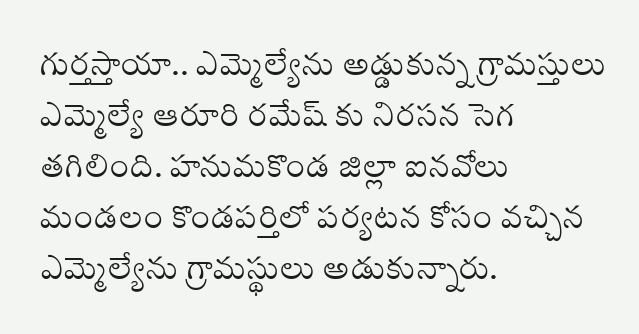గుర్తస్తాయా.. ఎమ్మెల్యేను అడ్డుకున్న గ్రామస్తులు
ఎమ్మెల్యే ఆరూరి రమేష్ కు నిరసన సెగ తగిలింది. హనుమకొండ జిల్లా ఐనవోలు మండలం కొండపర్తిలో పర్యటన కోసం వచ్చిన ఎమ్మెల్యేను గ్రామస్థులు అడుకున్నారు.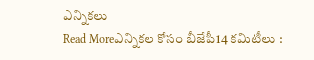ఎన్నికలు
Read Moreఎన్నికల కోసం బీజేపీ14 కమిటీలు :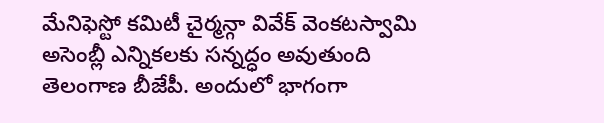మేనిఫెస్టో కమిటీ చైర్మన్గా వివేక్ వెంకటస్వామి
అసెంబ్లీ ఎన్నికలకు సన్నద్ధం అవుతుంది తెలంగాణ బీజేపీ. అందులో భాగంగా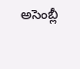అసెంబ్లీ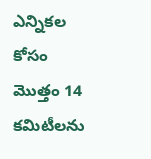ఎన్నికల కోసం మొత్తం 14 కమిటీలను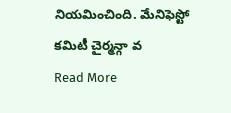నియమించింది. మేనిఫెస్టో కమిటీ చైర్మన్గా వ
Read More